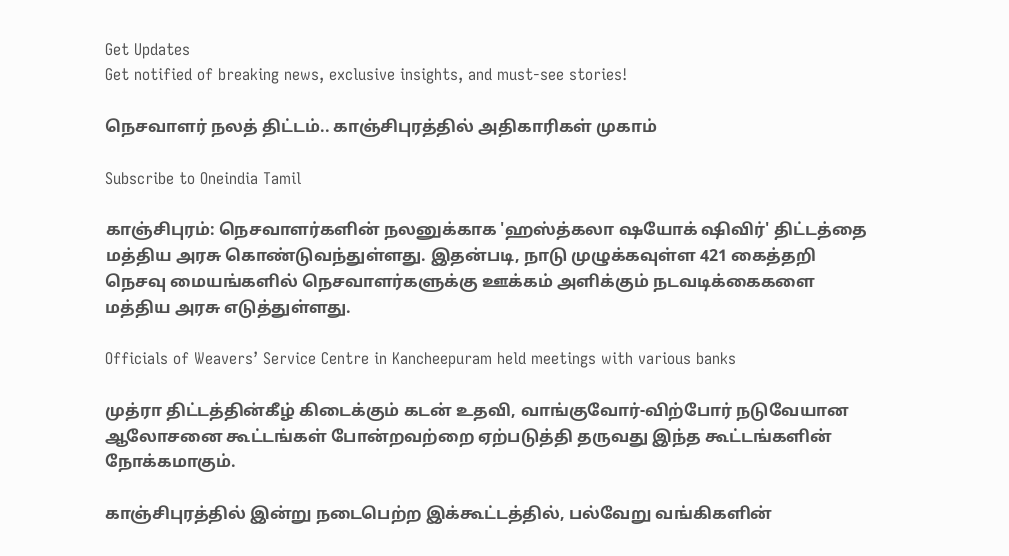Get Updates
Get notified of breaking news, exclusive insights, and must-see stories!

நெசவாளர் நலத் திட்டம்.. காஞ்சிபுரத்தில் அதிகாரிகள் முகாம்

Subscribe to Oneindia Tamil

காஞ்சிபுரம்: நெசவாளர்களின் நலனுக்காக 'ஹஸ்த்கலா ஷயோக் ஷிவிர்' திட்டத்தை மத்திய அரசு கொண்டுவந்துள்ளது. இதன்படி, நாடு முழுக்கவுள்ள 421 கைத்தறி நெசவு மையங்களில் நெசவாளர்களுக்கு ஊக்கம் அளிக்கும் நடவடிக்கைகளை மத்திய அரசு எடுத்துள்ளது.

Officials of Weavers’ Service Centre in Kancheepuram held meetings with various banks

முத்ரா திட்டத்தின்கீழ் கிடைக்கும் கடன் உதவி, வாங்குவோர்-விற்போர் நடுவேயான ஆலோசனை கூட்டங்கள் போன்றவற்றை ஏற்படுத்தி தருவது இந்த கூட்டங்களின் நோக்கமாகும்.

காஞ்சிபுரத்தில் இன்று நடைபெற்ற இக்கூட்டத்தில், பல்வேறு வங்கிகளின்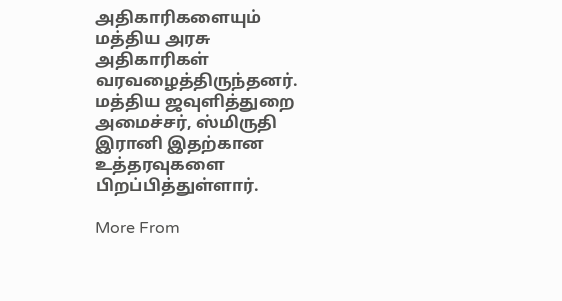அதிகாரிகளையும் மத்திய அரசு அதிகாரிகள் வரவழைத்திருந்தனர். மத்திய ஜவுளித்துறை அமைச்சர், ஸ்மிருதி இரானி இதற்கான உத்தரவுகளை பிறப்பித்துள்ளார்.

More From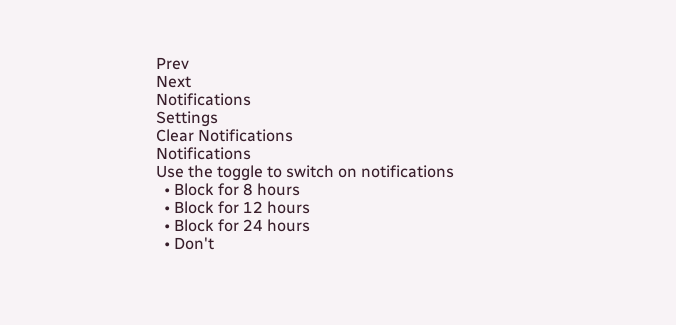Prev
Next
Notifications
Settings
Clear Notifications
Notifications
Use the toggle to switch on notifications
  • Block for 8 hours
  • Block for 12 hours
  • Block for 24 hours
  • Don't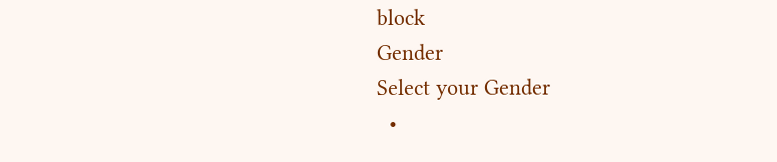block
Gender
Select your Gender
  •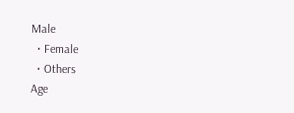Male
  • Female
  • Others
Age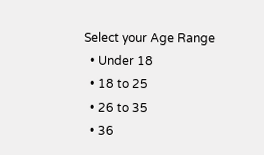Select your Age Range
  • Under 18
  • 18 to 25
  • 26 to 35
  • 36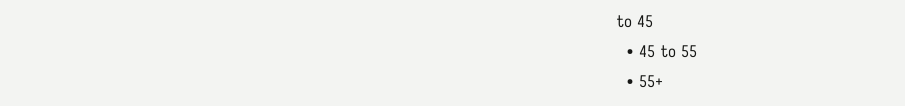to 45
  • 45 to 55
  • 55+